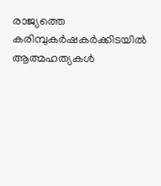രാജ്യത്തെ കരിമ്പുകര്‍ഷകര്‍ക്കിടയില്‍ ആത്മഹത്യകള്‍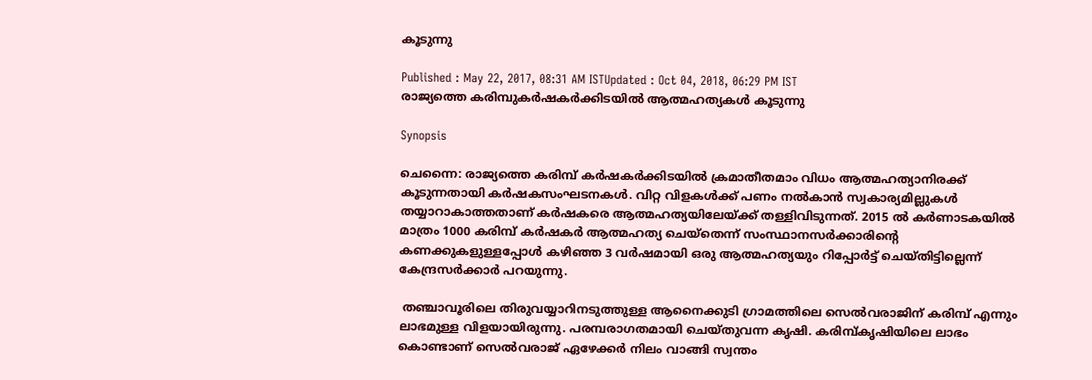കൂടുന്നു

Published : May 22, 2017, 08:31 AM ISTUpdated : Oct 04, 2018, 06:29 PM IST
രാജ്യത്തെ കരിമ്പുകര്‍ഷകര്‍ക്കിടയില്‍ ആത്മഹത്യകള്‍ കൂടുന്നു

Synopsis

ചെന്നൈ: രാജ്യത്തെ കരിമ്പ് കർഷകർക്കിടയിൽ ക്രമാതീതമാം വിധം ആത്മഹത്യാനിരക്ക് കൂടുന്നതായി കർഷകസംഘടനകൾ. വിറ്റ വിളകൾക്ക് പണം നൽകാൻ സ്വകാര്യമില്ലുകൾ തയ്യാറാകാത്തതാണ് കർഷകരെ ആത്മഹത്യയിലേയ്ക്ക് തള്ളിവിടുന്നത്. 2015 ൽ കർണാടകയിൽ മാത്രം 1000 കരിമ്പ് കർഷകർ ആത്മഹത്യ ചെയ്തെന്ന് സംസ്ഥാനസർക്കാരിന്‍റെ കണക്കുകളുള്ളപ്പോൾ കഴിഞ്ഞ 3 വർഷമായി ഒരു ആത്മഹത്യയും റിപ്പോർട്ട് ചെയ്തിട്ടില്ലെന്ന് കേന്ദ്രസർക്കാർ പറയുന്നു.

 തഞ്ചാവൂരിലെ തിരുവയ്യാറിനടുത്തുള്ള ആനൈക്കുടി ഗ്രാമത്തിലെ സെൽവരാജിന് കരിമ്പ് എന്നും ലാഭമുള്ള വിളയായിരുന്നു. പരമ്പരാഗതമായി ചെയ്തുവന്ന കൃഷി. കരിമ്പ്കൃഷിയിലെ ലാഭം കൊണ്ടാണ് സെൽവരാജ് ഏഴേക്കർ നിലം വാങ്ങി സ്വന്തം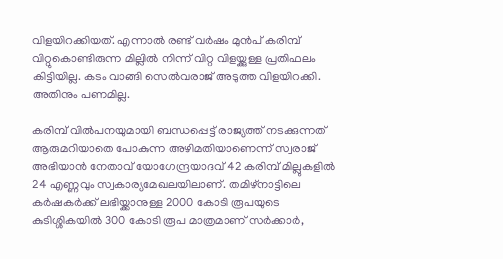വിളയിറക്കിയത്. എന്നാൽ രണ്ട് വർഷം മുൻപ് കരിമ്പ് വിറ്റുകൊണ്ടിരുന്ന മില്ലിൽ നിന്ന് വിറ്റ വിളയ്ക്കുള്ള പ്രതിഫലം കിട്ടിയില്ല. കടം വാങ്ങി സെൽവരാജ് അടുത്ത വിളയിറക്കി. അതിനും പണമില്ല.

കരിമ്പ് വിൽപനയുമായി ബന്ധപ്പെട്ട് രാജ്യത്ത് നടക്കുന്നത് ആരുമറിയാതെ പോകുന്ന അഴിമതിയാണെന്ന് സ്വരാജ് അഭിയാൻ നേതാവ് യോഗേന്ദ്രയാദവ് 42 കരിമ്പ് മില്ലുകളിൽ 24 എണ്ണവും സ്വകാര്യമേഖലയിലാണ്. തമിഴ്നാട്ടിലെ കർഷകർക്ക് ലഭിയ്ക്കാനുള്ള 2000 കോടി രൂപയുടെ കുടിശ്ശികയിൽ 300 കോടി രൂപ മാത്രമാണ് സർക്കാർ,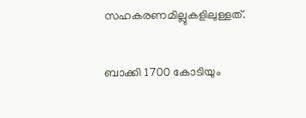സഹകരണമില്ലുകളിലുള്ളത്.

ബാക്കി 1700 കോടിയും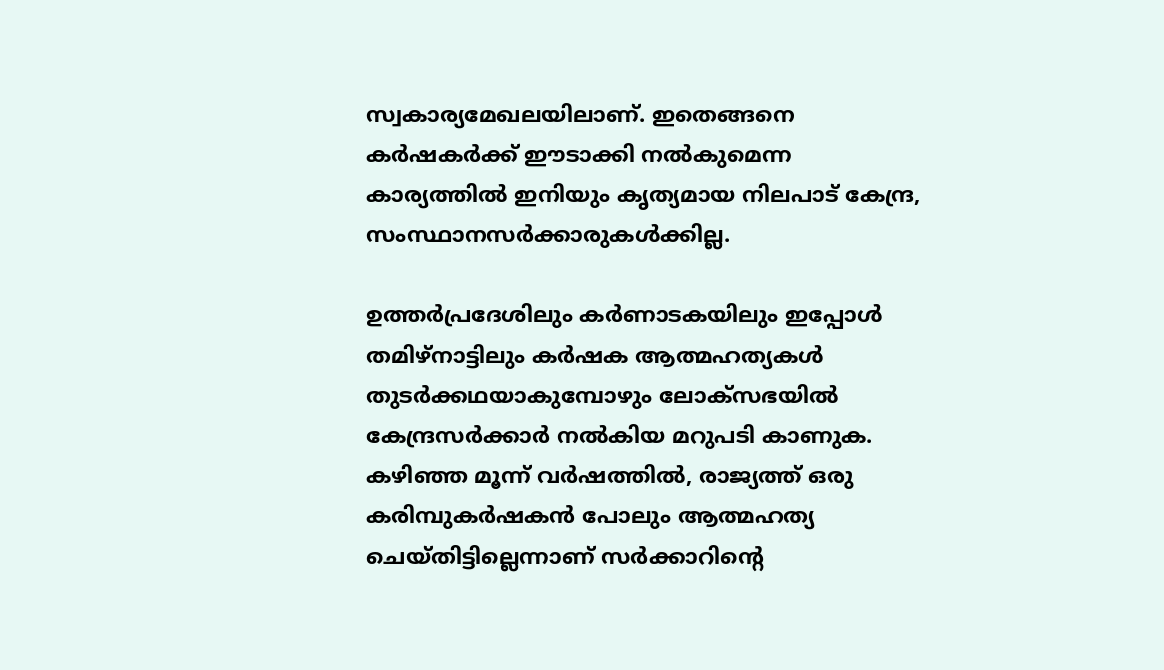സ്വകാര്യമേഖലയിലാണ്. ഇതെങ്ങനെ കർഷകർക്ക് ഈടാക്കി നൽകുമെന്ന കാര്യത്തിൽ ഇനിയും കൃത്യമായ നിലപാട് കേന്ദ്ര, സംസ്ഥാനസർക്കാരുകൾക്കില്ല.

ഉത്തർപ്രദേശിലും കർണാടകയിലും ഇപ്പോൾ തമിഴ്നാട്ടിലും കർഷക ആത്മഹത്യകൾ തുടർക്കഥയാകുമ്പോഴും ലോക്സഭയിൽ കേന്ദ്രസർക്കാർ നൽകിയ മറുപടി കാണുക. കഴിഞ്ഞ മൂന്ന് വർഷത്തിൽ, രാജ്യത്ത് ഒരു കരിമ്പുകർഷകൻ പോലും ആത്മഹത്യ ചെയ്തിട്ടില്ലെന്നാണ് സര്‍ക്കാറിന്‍റെ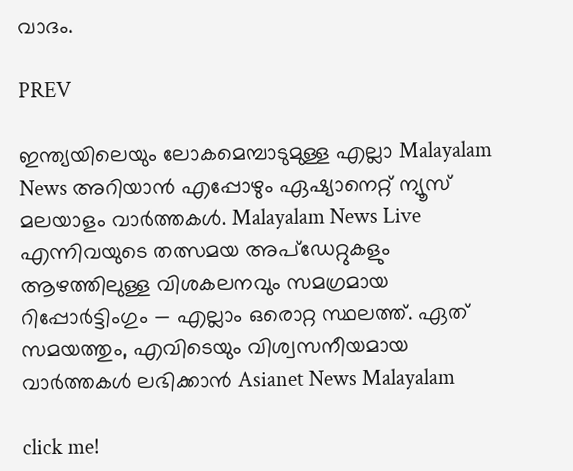വാദം.

PREV

ഇന്ത്യയിലെയും ലോകമെമ്പാടുമുള്ള എല്ലാ Malayalam News അറിയാൻ എപ്പോഴും ഏഷ്യാനെറ്റ് ന്യൂസ് മലയാളം വാർത്തകൾ. Malayalam News Live എന്നിവയുടെ തത്സമയ അപ്‌ഡേറ്റുകളും ആഴത്തിലുള്ള വിശകലനവും സമഗ്രമായ റിപ്പോർട്ടിംഗും — എല്ലാം ഒരൊറ്റ സ്ഥലത്ത്. ഏത് സമയത്തും, എവിടെയും വിശ്വസനീയമായ വാർത്തകൾ ലഭിക്കാൻ Asianet News Malayalam

click me!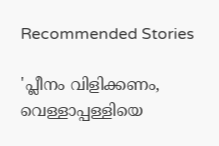Recommended Stories

'പ്ലീനം വിളിക്കണം, വെള്ളാപ്പള്ളിയെ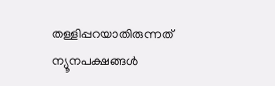തള്ളിപ്പറയാതിരുന്നത് ന്യൂനപക്ഷങ്ങൾ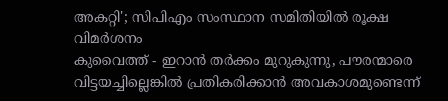അകറ്റി'; സിപിഎം സംസ്ഥാന സമിതിയിൽ രൂക്ഷ വിമർശനം
കുവൈത്ത് - ഇറാന്‍ തര്‍ക്കം മുറുകുന്നു, പൗരന്മാരെ വിട്ടയച്ചില്ലെങ്കില്‍ പ്രതികരിക്കാന്‍ അവകാശമുണ്ടെന്ന്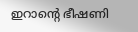ഇറാന്‍റെ ഭീഷണി